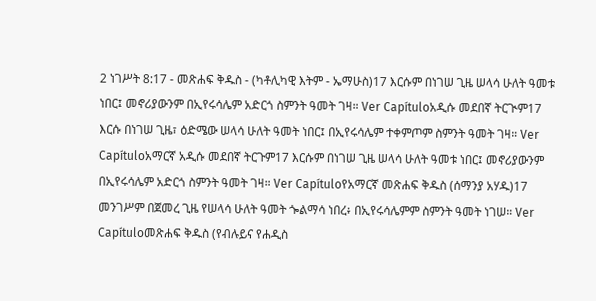2 ነገሥት 8:17 - መጽሐፍ ቅዱስ - (ካቶሊካዊ እትም - ኤማሁስ)17 እርሱም በነገሠ ጊዜ ሠላሳ ሁለት ዓመቱ ነበር፤ መኖሪያውንም በኢየሩሳሌም አድርጎ ስምንት ዓመት ገዛ። Ver Capítuloአዲሱ መደበኛ ትርጒም17 እርሱ በነገሠ ጊዜ፣ ዕድሜው ሠላሳ ሁለት ዓመት ነበር፤ በኢየሩሳሌም ተቀምጦም ስምንት ዓመት ገዛ። Ver Capítuloአማርኛ አዲሱ መደበኛ ትርጉም17 እርሱም በነገሠ ጊዜ ሠላሳ ሁለት ዓመቱ ነበር፤ መኖሪያውንም በኢየሩሳሌም አድርጎ ስምንት ዓመት ገዛ። Ver Capítuloየአማርኛ መጽሐፍ ቅዱስ (ሰማንያ አሃዱ)17 መንገሥም በጀመረ ጊዜ የሠላሳ ሁለት ዓመት ጐልማሳ ነበረ፥ በኢየሩሳሌምም ስምንት ዓመት ነገሠ። Ver Capítuloመጽሐፍ ቅዱስ (የብሉይና የሐዲስ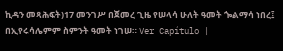ኪዳን መጻሕፍት)17 መንገሥ በጀመረ ጊዜ የሠላሳ ሁለት ዓመት ጐልማሳ ነበረ፤ በኢየሩሳሌምም ስምንት ዓመት ነገሠ። Ver Capítulo |